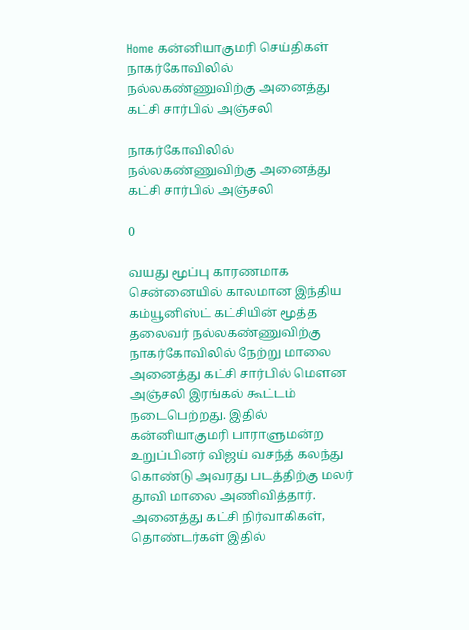Home கன்னியாகுமரி செய்திகள் நாகர்கோவிலில் நல்லகண்ணுவிற்கு அனைத்து கட்சி சார்பில் அஞ்சலி

நாகர்கோவிலில் நல்லகண்ணுவிற்கு அனைத்து கட்சி சார்பில் அஞ்சலி

0

வயது மூப்பு காரணமாக சென்னையில் காலமான இந்திய கம்யூனிஸ்ட் கட்சியின் மூத்த தலைவர் நல்லகண்ணுவிற்கு நாகர்கோவிலில் நேற்று மாலை அனைத்து கட்சி சார்பில் மௌன அஞ்சலி இரங்கல் கூட்டம் நடைபெற்றது. இதில் கன்னியாகுமரி பாராளுமன்ற உறுப்பினர் விஜய் வசந்த் கலந்து கொண்டு அவரது படத்திற்கு மலர் தூவி மாலை அணிவித்தார். அனைத்து கட்சி நிர்வாகிகள், தொண்டர்கள் இதில்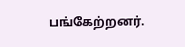பங்கேற்றனர்.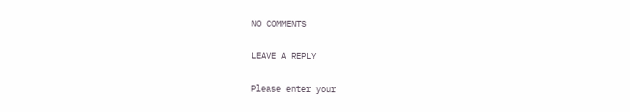NO COMMENTS

LEAVE A REPLY

Please enter your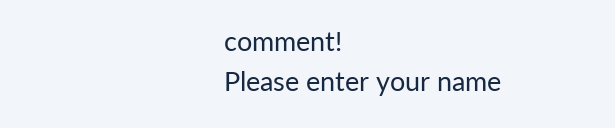comment!
Please enter your name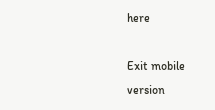here

Exit mobile version